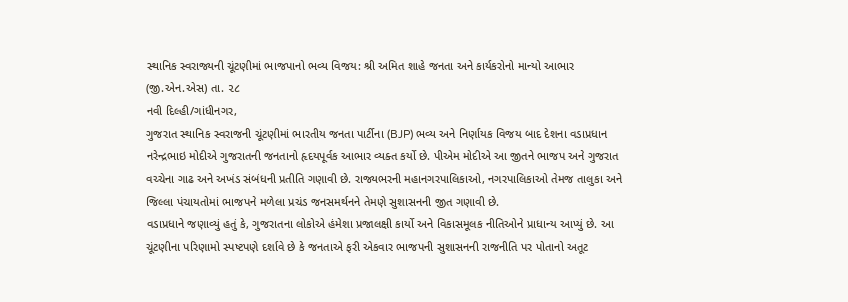સ્થાનિક સ્વરાજ્યની ચૂંટણીમાં ભાજપાનો ભવ્ય વિજય: શ્રી અમિત શાહે જનતા અને કાર્યકરોનો માન્યો આભાર
(જી.એન.એસ) તા. ૨૮
નવી દિલ્હી/ગાંધીનગર,
ગુજરાત સ્થાનિક સ્વરાજની ચૂંટણીમાં ભારતીય જનતા પાર્ટીના (BJP) ભવ્ય અને નિર્ણાયક વિજય બાદ દેશના વડાપ્રધાન નરેન્દ્રભાઇ મોદીએ ગુજરાતની જનતાનો હૃદયપૂર્વક આભાર વ્યક્ત કર્યો છે. પીએમ મોદીએ આ જીતને ભાજપ અને ગુજરાત વચ્ચેના ગાઢ અને અખંડ સંબંધની પ્રતીતિ ગણાવી છે. રાજ્યભરની મહાનગરપાલિકાઓ, નગરપાલિકાઓ તેમજ તાલુકા અને જિલ્લા પંચાયતોમાં ભાજપને મળેલા પ્રચંડ જનસમર્થનને તેમણે સુશાસનની જીત ગણાવી છે.
વડાપ્રધાને જણાવ્યું હતું કે, ગુજરાતના લોકોએ હંમેશા પ્રજાલક્ષી કાર્યો અને વિકાસમૂલક નીતિઓને પ્રાધાન્ય આપ્યું છે. આ ચૂંટણીના પરિણામો સ્પષ્ટપણે દર્શાવે છે કે જનતાએ ફરી એકવાર ભાજપની સુશાસનની રાજનીતિ પર પોતાનો અતૂટ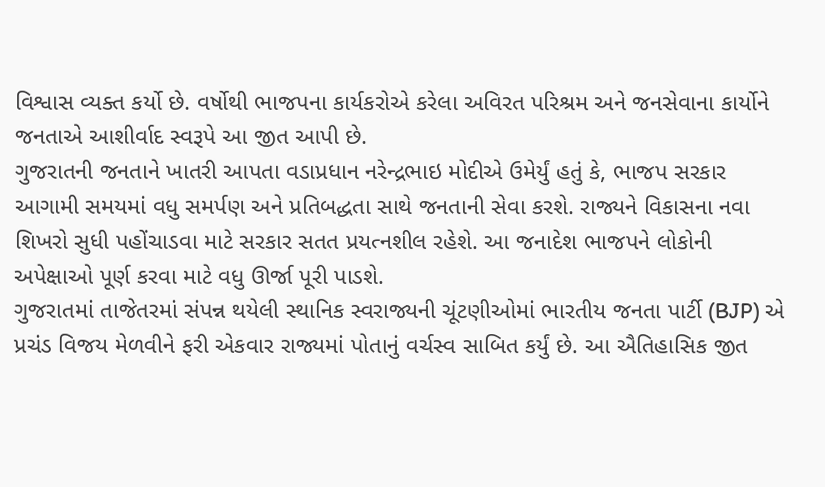વિશ્વાસ વ્યક્ત કર્યો છે. વર્ષોથી ભાજપના કાર્યકરોએ કરેલા અવિરત પરિશ્રમ અને જનસેવાના કાર્યોને જનતાએ આશીર્વાદ સ્વરૂપે આ જીત આપી છે.
ગુજરાતની જનતાને ખાતરી આપતા વડાપ્રધાન નરેન્દ્રભાઇ મોદીએ ઉમેર્યું હતું કે, ભાજપ સરકાર આગામી સમયમાં વધુ સમર્પણ અને પ્રતિબદ્ધતા સાથે જનતાની સેવા કરશે. રાજ્યને વિકાસના નવા શિખરો સુધી પહોંચાડવા માટે સરકાર સતત પ્રયત્નશીલ રહેશે. આ જનાદેશ ભાજપને લોકોની અપેક્ષાઓ પૂર્ણ કરવા માટે વધુ ઊર્જા પૂરી પાડશે.
ગુજરાતમાં તાજેતરમાં સંપન્ન થયેલી સ્થાનિક સ્વરાજ્યની ચૂંટણીઓમાં ભારતીય જનતા પાર્ટી (BJP) એ પ્રચંડ વિજય મેળવીને ફરી એકવાર રાજ્યમાં પોતાનું વર્ચસ્વ સાબિત કર્યું છે. આ ઐતિહાસિક જીત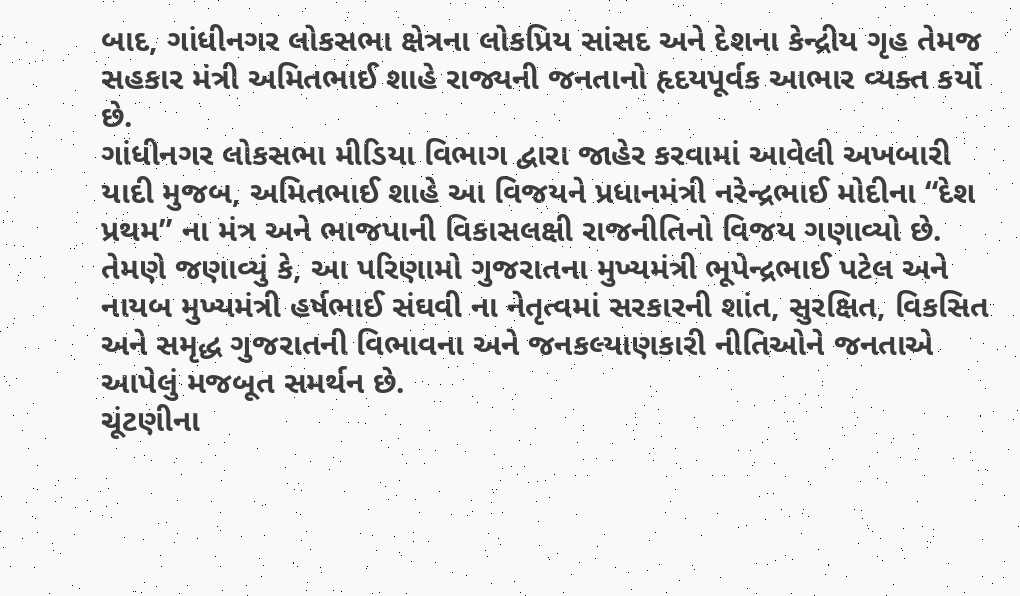બાદ, ગાંધીનગર લોકસભા ક્ષેત્રના લોકપ્રિય સાંસદ અને દેશના કેન્દ્રીય ગૃહ તેમજ સહકાર મંત્રી અમિતભાઈ શાહે રાજ્યની જનતાનો હૃદયપૂર્વક આભાર વ્યક્ત કર્યો છે.
ગાંધીનગર લોકસભા મીડિયા વિભાગ દ્વારા જાહેર કરવામાં આવેલી અખબારી યાદી મુજબ, અમિતભાઈ શાહે આ વિજયને પ્રધાનમંત્રી નરેન્દ્રભાઈ મોદીના “દેશ પ્રથમ” ના મંત્ર અને ભાજપાની વિકાસલક્ષી રાજનીતિનો વિજય ગણાવ્યો છે. તેમણે જણાવ્યું કે, આ પરિણામો ગુજરાતના મુખ્યમંત્રી ભૂપેન્દ્રભાઈ પટેલ અને નાયબ મુખ્યમંત્રી હર્ષભાઈ સંઘવી ના નેતૃત્વમાં સરકારની શાંત, સુરક્ષિત, વિકસિત અને સમૃદ્ધ ગુજરાતની વિભાવના અને જનકલ્યાણકારી નીતિઓને જનતાએ આપેલું મજબૂત સમર્થન છે.
ચૂંટણીના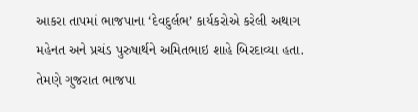આકરા તાપમાં ભાજપાના ‘દેવદુર્લભ’ કાર્યકરોએ કરેલી અથાગ મહેનત અને પ્રચંડ પુરુષાર્થને અમિતભાઇ શાહે બિરદાવ્યા હતા. તેમણે ગુજરાત ભાજપા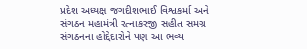પ્રદેશ અધ્યક્ષ જગદીશભાઈ વિશ્વકર્મા અને સંગઠન મહામંત્રી રત્નાકરજી સહીત સમગ્ર સંગઠનના હોદ્દેદારોને પણ આ ભવ્ય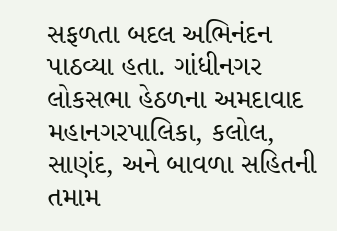સફળતા બદલ અભિનંદન પાઠવ્યા હતા. ગાંધીનગર લોકસભા હેઠળના અમદાવાદ મહાનગરપાલિકા, કલોલ, સાણંદ, અને બાવળા સહિતની તમામ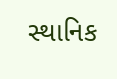સ્થાનિક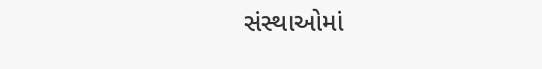સંસ્થાઓમાં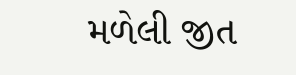મળેલી જીત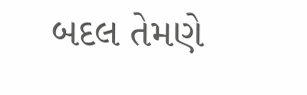બદલ તેમણે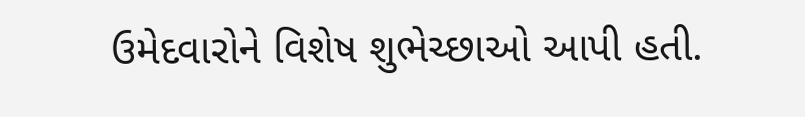ઉમેદવારોને વિશેષ શુભેચ્છાઓ આપી હતી.